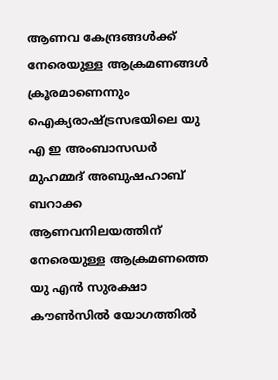ആണവ കേന്ദ്രങ്ങൾക്ക് നേരെയുള്ള ആക്രമണങ്ങൾ ക്രൂരമാണെന്നും ഐക്യരാഷ്ട്രസഭയിലെ യു എ ഇ അംബാസഡർ മുഹമ്മദ് അബുഷഹാബ്
ബറാക്ക ആണവനിലയത്തിന് നേരെയുള്ള ആക്രമണത്തെ യു എൻ സുരക്ഷാ കൗൺസിൽ യോഗത്തിൽ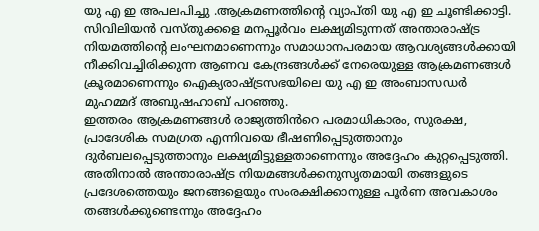യു എ ഇ അപലപിച്ചു .ആക്രമണത്തിന്റെ വ്യാപ്തി യു എ ഇ ചൂണ്ടിക്കാട്ടി. സിവിലിയൻ വസ്തുക്കളെ മനപ്പൂർവം ലക്ഷ്യമിടുന്നത് അന്താരാഷ്ട്ര നിയമത്തിന്റെ ലംഘനമാണെന്നും സമാധാനപരമായ ആവശ്യങ്ങൾക്കായി നീക്കിവച്ചിരിക്കുന്ന ആണവ കേന്ദ്രങ്ങൾക്ക് നേരെയുള്ള ആക്രമണങ്ങൾ ക്രൂരമാണെന്നും ഐക്യരാഷ്ട്രസഭയിലെ യു എ ഇ അംബാസഡർ മുഹമ്മദ് അബുഷഹാബ് പറഞ്ഞു.
ഇത്തരം ആക്രമണങ്ങൾ രാജ്യത്തിൻറെ പരമാധികാരം, സുരക്ഷ, പ്രാദേശിക സമഗ്രത എന്നിവയെ ഭീഷണിപ്പെടുത്താനും ദുർബലപ്പെടുത്താനും ലക്ഷ്യമിട്ടുള്ളതാണെന്നും അദ്ദേഹം കുറ്റപ്പെടുത്തി.
അതിനാൽ അന്താരാഷ്ട്ര നിയമങ്ങൾക്കനുസൃതമായി തങ്ങളുടെ പ്രദേശത്തെയും ജനങ്ങളെയും സംരക്ഷിക്കാനുള്ള പൂർണ അവകാശം തങ്ങൾക്കുണ്ടെന്നും അദ്ദേഹം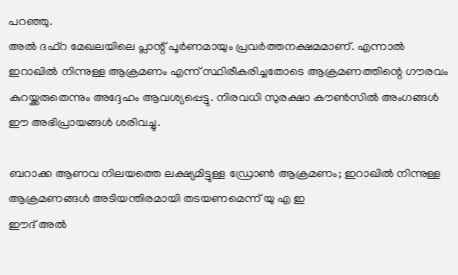പറഞ്ഞു.
അൽ ദഫ്റ മേഖലയിലെ പ്ലാന്റ് പൂർണമായും പ്രവർത്തനക്ഷമമാണ്. എന്നാൽ ഇറാഖിൽ നിന്നുള്ള ആക്രമണം എന്ന് സ്ഥിരീകരിച്ചതോടെ ആക്രമണത്തിന്റെ ഗൗരവം കുറയ്ക്കരുതെന്നും അദ്ദേഹം ആവശ്യപ്പെട്ടു. നിരവധി സുരക്ഷാ കൗൺസിൽ അംഗങ്ങൾ ഈ അഭിപ്രായങ്ങൾ ശരിവച്ചു.

ബറാക്ക ആണവ നിലയത്തെ ലക്ഷ്യമിട്ടുള്ള ഡ്രോൺ ആക്രമണം; ഇറാഖിൽ നിന്നുള്ള ആക്രമണങ്ങൾ അടിയന്തിരമായി തടയണമെന്ന് യു എ ഇ
ഈദ് അൽ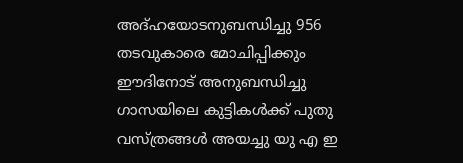അദ്ഹയോടനുബന്ധിച്ചു 956 തടവുകാരെ മോചിപ്പിക്കും
ഈദിനോട് അനുബന്ധിച്ചു ഗാസയിലെ കുട്ടികൾക്ക് പുതു വസ്ത്രങ്ങൾ അയച്ചു യു എ ഇ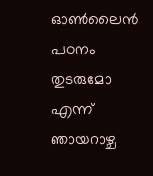ഓൺലൈൻ പഠനം തുടരുമോ എന്ന് ഞായറാഴ്ച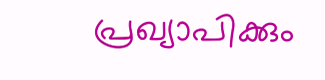പ്രഖ്യാപിക്കും